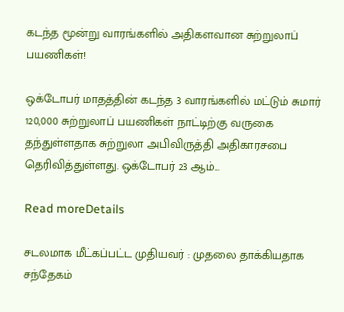கடந்த மூன்று வாரங்களில் அதிகளவான சுற்றுலாப் பயணிகள்!

ஒக்டோபர் மாதத்தின் கடந்த 3 வாரங்களில் மட்டும் சுமார் 120,000 சுற்றுலாப் பயணிகள் நாட்டிற்கு வருகை தந்துள்ளதாக சுற்றுலா அபிவிருத்தி அதிகாரசபை தெரிவித்துள்ளது. ஒக்டோபர் 23 ஆம்...

Read moreDetails

சடலமாக மீட்கப்பட்ட முதியவர் : முதலை தாக்கியதாக சந்தேகம்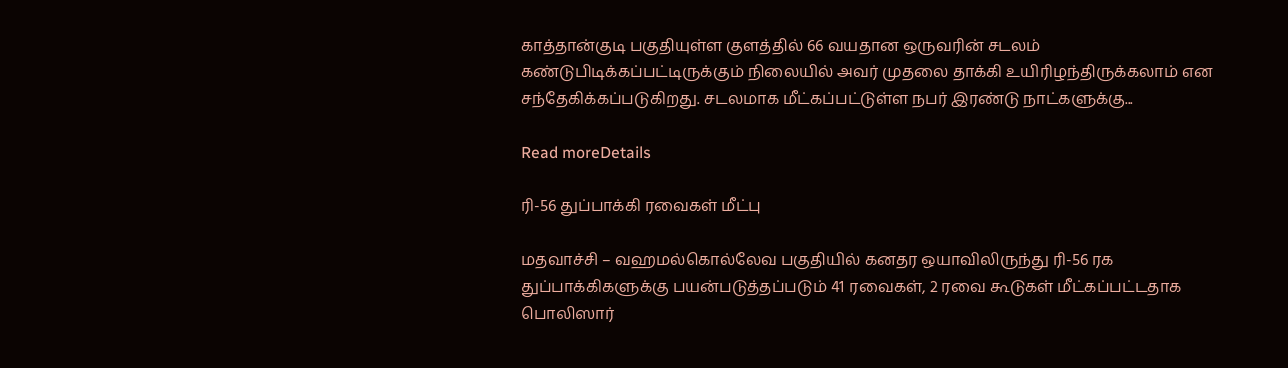காத்தான்குடி பகுதியுள்ள குளத்தில் 66 வயதான ஒருவரின் சடலம் கண்டுபிடிக்கப்பட்டிருக்கும் நிலையில் அவர் முதலை தாக்கி உயிரிழந்திருக்கலாம் என சந்தேகிக்கப்படுகிறது. சடலமாக மீட்கப்பட்டுள்ள நபர் இரண்டு நாட்களுக்கு...

Read moreDetails

ரி-56 துப்பாக்கி ரவைகள் மீட்பு

மதவாச்சி – வஹமல்கொல்லேவ பகுதியில் கனதர ஒயாவிலிருந்து ரி-56 ரக துப்பாக்கிகளுக்கு பயன்படுத்தப்படும் 41 ரவைகள், 2 ரவை கூடுகள் மீட்கப்பட்டதாக பொலிஸார்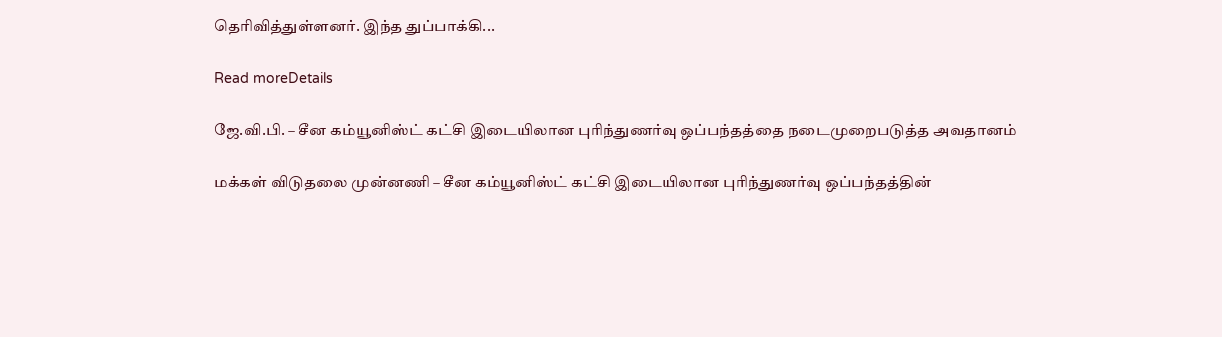தெரிவித்துள்ளனர். இந்த துப்பாக்கி...

Read moreDetails

ஜே.வி.பி. – சீன கம்யூனிஸ்ட் கட்சி இடையிலான புரிந்துணர்வு ஒப்பந்தத்தை நடைமுறைபடுத்த அவதானம்

மக்கள் விடுதலை முன்னணி – சீன கம்யூனிஸ்ட் கட்சி இடையிலான புரிந்துணர்வு ஒப்பந்தத்தின்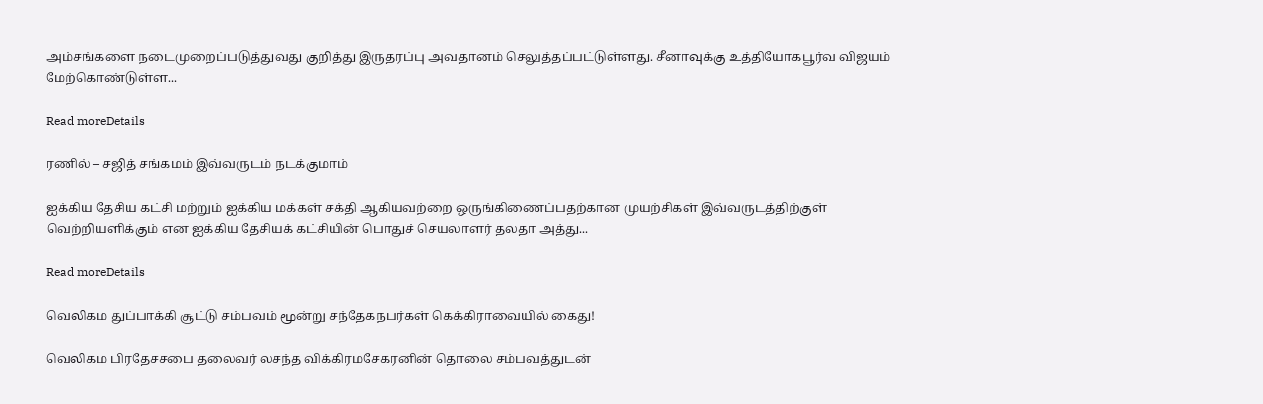அம்சங்களை நடைமுறைப்படுத்துவது குறித்து இருதரப்பு அவதானம் செலுத்தப்பட்டுள்ளது. சீனாவுக்கு உத்தியோகபூர்வ விஜயம் மேற்கொண்டுள்ள...

Read moreDetails

ரணில் – சஜித் சங்கமம் இவ்வருடம் நடக்குமாம்

ஐக்கிய தேசிய கட்சி மற்றும் ஐக்கிய மக்கள் சக்தி ஆகியவற்றை ஒருங்கிணைப்பதற்கான முயற்சிகள் இவ்வருடத்திற்குள் வெற்றியளிக்கும் என ஐக்கிய தேசியக் கட்சியின் பொதுச் செயலாளர் தலதா அத்து...

Read moreDetails

வெலிகம துப்பாக்கி சூட்டு சம்பவம் மூன்று சந்தேகநபர்கள் கெக்கிராவையில் கைது!

வெலிகம பிரதேசசபை தலைவர் லசந்த விக்கிரமசேகரனின் தொலை சம்பவத்துடன்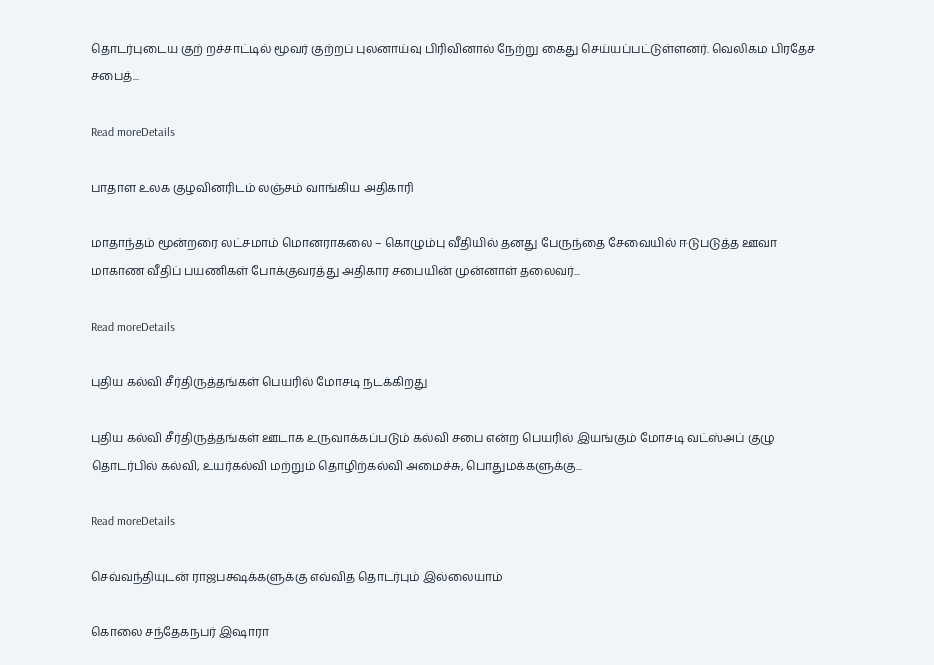தொடர்புடைய குற் றச்சாட்டில் மூவர் குற்றப் புலனாய்வு பிரிவினால் நேற்று கைது செய்யப்பட்டுள்ளனர். வெலிகம பிரதேச சபைத்...

Read moreDetails

பாதாள உலக குழவினரிடம் லஞ்சம் வாங்கிய அதிகாரி

மாதாந்தம் மூன்றரை லட்சமாம் மொனராகலை – கொழும்பு வீதியில் தனது பேருந்தை சேவையில் ஈடுபடுத்த ஊவா மாகாண வீதிப் பயணிகள் போக்குவரத்து அதிகார சபையின் முன்னாள் தலைவர்...

Read moreDetails

புதிய கல்வி சீர்திருத்தங்கள் பெயரில் மோசடி நடக்கிறது

புதிய கல்வி சீர்திருத்தங்கள் ஊடாக உருவாக்கப்படும் கல்வி சபை என்ற பெயரில் இயங்கும் மோசடி வட்ஸ்அப் குழு தொடர்பில் கல்வி, உயர்கல்வி மற்றும் தொழிற்கல்வி அமைச்சு, பொதுமக்களுக்கு...

Read moreDetails

செவ்வந்தியுடன் ராஜபக்ஷக்களுக்கு எவ்வித தொடர்பும் இல்லையாம்

கொலை சந்தேகநபர் இஷாரா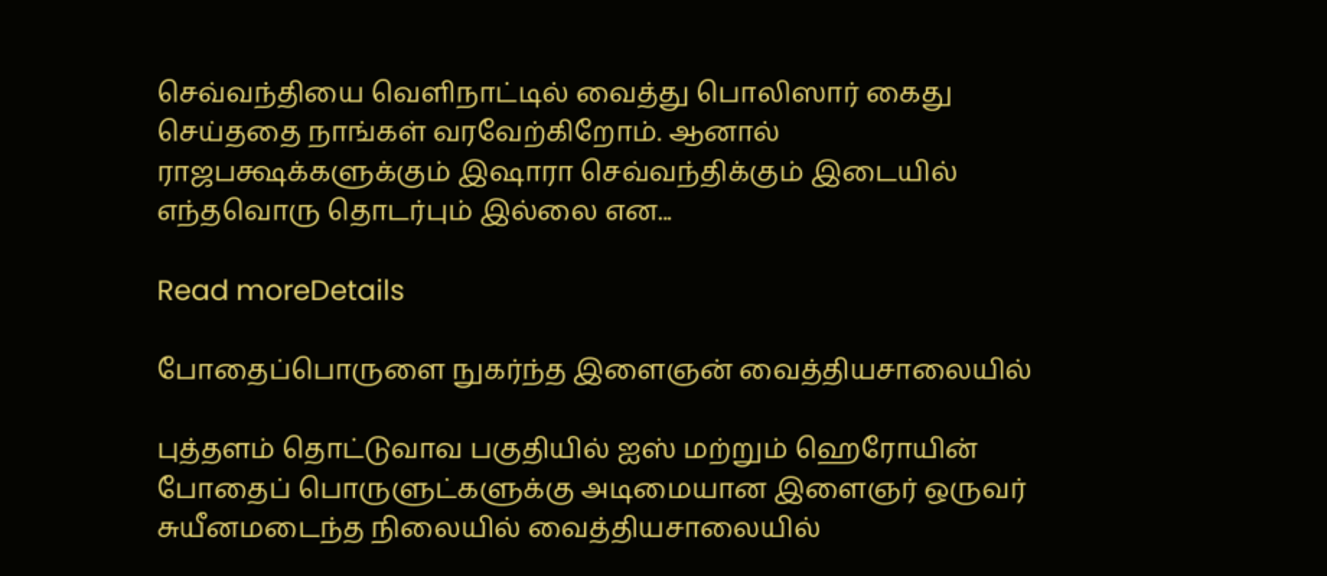செவ்வந்தியை வெளிநாட்டில் வைத்து பொலிஸார் கைது செய்ததை நாங்கள் வரவேற்கிறோம். ஆனால் ராஜபக்ஷக்களுக்கும் இஷாரா செவ்வந்திக்கும் இடையில் எந்தவொரு தொடர்பும் இல்லை என...

Read moreDetails

போதைப்பொருளை நுகர்ந்த இளைஞன் வைத்தியசாலையில்

புத்தளம் தொட்டுவாவ பகுதியில் ஐஸ் மற்றும் ஹெரோயின் போதைப் பொருளுட்களுக்கு அடிமையான இளைஞர் ஒருவர் சுயீனமடைந்த நிலையில் வைத்தியசாலையில்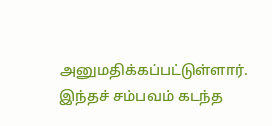அனுமதிக்கப்பட்டுள்ளார். இந்தச் சம்பவம் கடந்த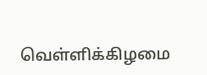வெள்ளிக்கிழமை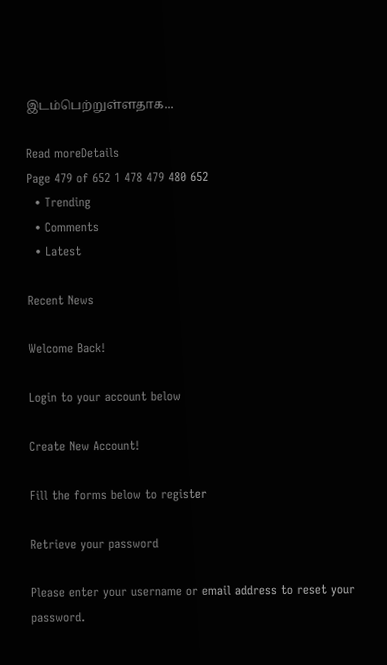இடம்பெற்றுள்ளதாக...

Read moreDetails
Page 479 of 652 1 478 479 480 652
  • Trending
  • Comments
  • Latest

Recent News

Welcome Back!

Login to your account below

Create New Account!

Fill the forms below to register

Retrieve your password

Please enter your username or email address to reset your password.